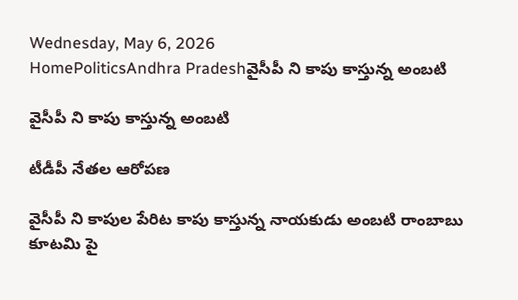Wednesday, May 6, 2026
HomePoliticsAndhra Pradeshవైసీపీ ని కాపు కాస్తున్న అంబటి

వైసీపీ ని కాపు కాస్తున్న అంబటి

టీడీపీ నేతల ఆరోపణ

వైసీపీ ని కాపుల పేరిట కాపు కాస్తున్న నాయకుడు అంబటి రాంబాబు కూటమి పై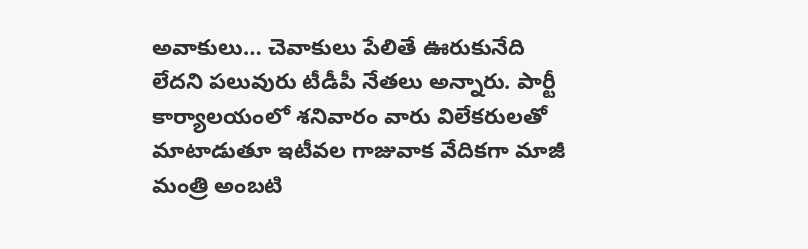అవాకులు… చెవాకులు పేలితే ఊరుకునేది లేదని పలువురు టీడీపీ నేతలు అన్నారు. పార్టీ కార్యాలయంలో శనివారం వారు విలేకరులతో మాటాడుతూ ఇటీవల గాజువాక వేదికగా మాజీ మంత్రి అంబటి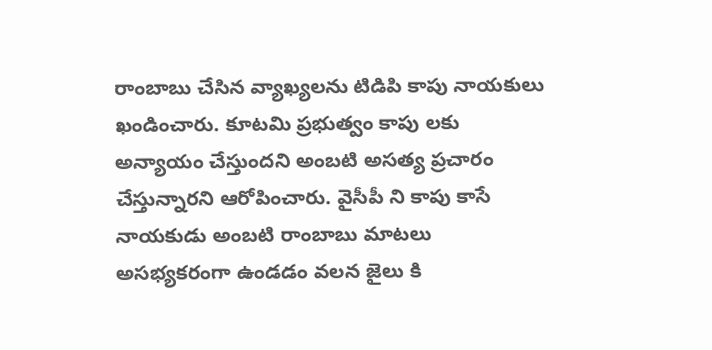రాంబాబు చేసిన వ్యాఖ్యలను టిడిపి కాపు నాయకులు ఖండించారు. కూటమి ప్రభుత్వం కాపు లకు అన్యాయం చేస్తుందని అంబటి అసత్య ప్రచారం చేస్తున్నారని ఆరోపించారు. వైసీపీ ని కాపు కాసే నాయకుడు అంబటి రాంబాబు మాటలు అసభ్యకరంగా ఉండడం వలన జైలు కి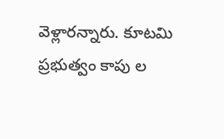వెళ్లారన్నారు. కూటమి ప్రభుత్వం కాపు ల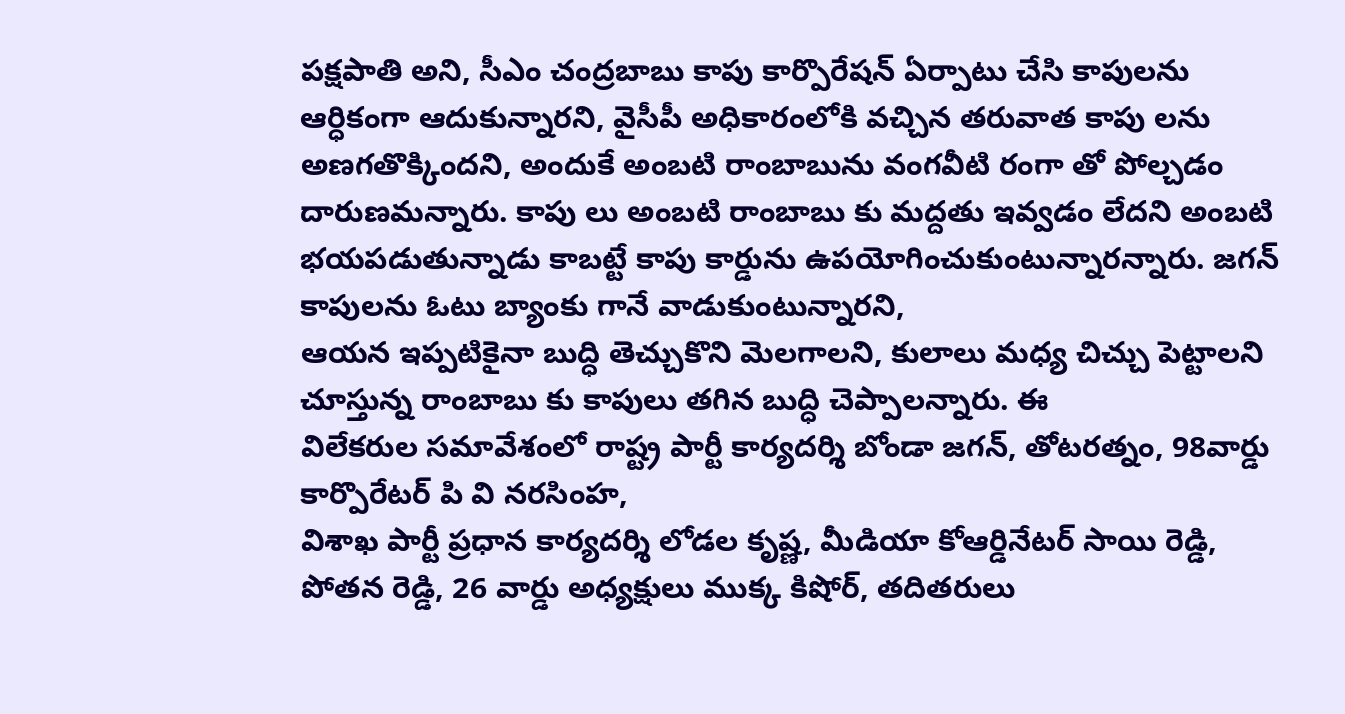పక్షపాతి అని, సీఎం చంద్రబాబు కాపు కార్పొరేషన్ ఏర్పాటు చేసి కాపులను ఆర్ధికంగా ఆదుకున్నారని, వైసీపీ అధికారంలోకి వచ్చిన తరువాత కాపు లను అణగతొక్కిందని, అందుకే అంబటి రాంబాబును వంగవీటి రంగా తో పోల్చడం దారుణమన్నారు. కాపు లు అంబటి రాంబాబు కు మద్దతు ఇవ్వడం లేదని అంబటి భయపడుతున్నాడు కాబట్టే కాపు కార్డును ఉపయోగించుకుంటున్నారన్నారు. జగన్ కాపులను ఓటు బ్యాంకు గానే వాడుకుంటున్నారని,
ఆయన ఇప్పటికైనా బుద్ధి తెచ్చుకొని మెలగాలని, కులాలు మధ్య చిచ్చు పెట్టాలని చూస్తున్న రాంబాబు కు కాపులు తగిన బుద్ధి చెప్పాలన్నారు. ఈ
విలేకరుల సమావేశంలో రాష్ట్ర పార్టీ కార్యదర్శి బోండా జగన్, తోటరత్నం, 98వార్డు కార్పొరేటర్ పి వి నరసింహ,
విశాఖ పార్టీ ప్రధాన కార్యదర్శి లోడల కృష్ణ, మీడియా కోఆర్డినేటర్ సాయి రెడ్డి, పోతన రెడ్డి, 26 వార్డు అధ్యక్షులు ముక్క కిషోర్, తదితరులు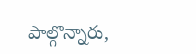పాల్గొన్నారు,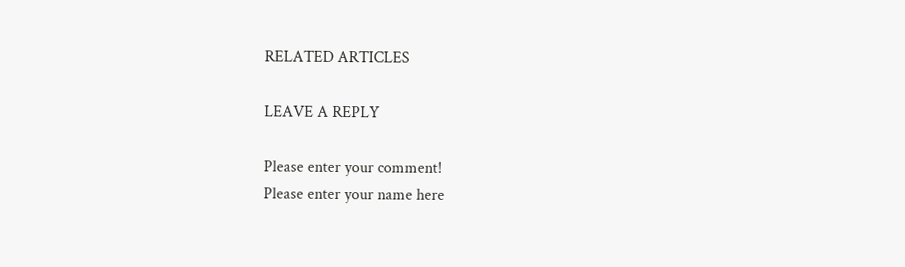RELATED ARTICLES

LEAVE A REPLY

Please enter your comment!
Please enter your name here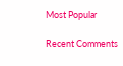Most Popular

Recent Comments